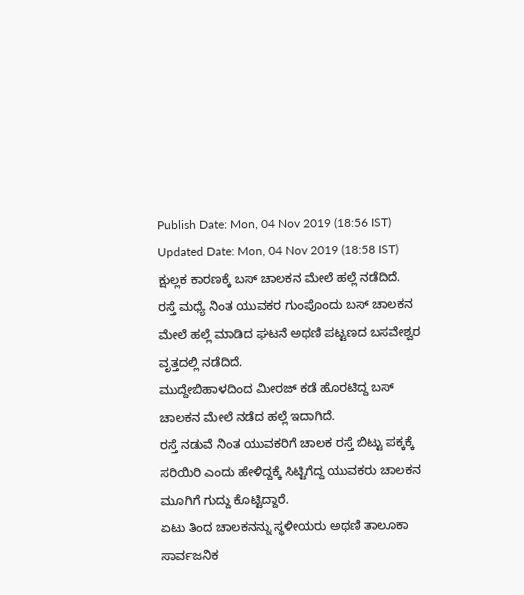Publish Date: Mon, 04 Nov 2019 (18:56 IST)
Updated Date: Mon, 04 Nov 2019 (18:58 IST)
ಕ್ಷುಲ್ಲಕ ಕಾರಣಕ್ಕೆ ಬಸ್ ಚಾಲಕನ ಮೇಲೆ ಹಲ್ಲೆ ನಡೆದಿದೆ.
ರಸ್ತೆ ಮಧ್ಯೆ ನಿಂತ ಯುವಕರ ಗುಂಪೊಂದು ಬಸ್ ಚಾಲಕನ ಮೇಲೆ ಹಲ್ಲೆ ಮಾಡಿದ ಘಟನೆ ಅಥಣಿ ಪಟ್ಟಣದ ಬಸವೇಶ್ವರ ವೃತ್ತದಲ್ಲಿ ನಡೆದಿದೆ.
ಮುದ್ದೇಬಿಹಾಳದಿಂದ ಮೀರಜ್ ಕಡೆ ಹೊರಟಿದ್ದ ಬಸ್ ಚಾಲಕನ ಮೇಲೆ ನಡೆದ ಹಲ್ಲೆ ಇದಾಗಿದೆ.
ರಸ್ತೆ ನಡುವೆ ನಿಂತ ಯುವಕರಿಗೆ ಚಾಲಕ ರಸ್ತೆ ಬಿಟ್ಟು ಪಕ್ಕಕ್ಕೆ ಸರಿಯಿರಿ ಎಂದು ಹೇಳಿದ್ದಕ್ಕೆ ಸಿಟ್ಟಿಗೆದ್ದ ಯುವಕರು ಚಾಲಕನ ಮೂಗಿಗೆ ಗುದ್ದು ಕೊಟ್ಟಿದ್ದಾರೆ.
ಏಟು ತಿಂದ ಚಾಲಕನನ್ನು ಸ್ಥಳೀಯರು ಅಥಣಿ ತಾಲೂಕಾ ಸಾರ್ವಜನಿಕ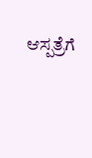ಆಸ್ಪತ್ರೆಗೆ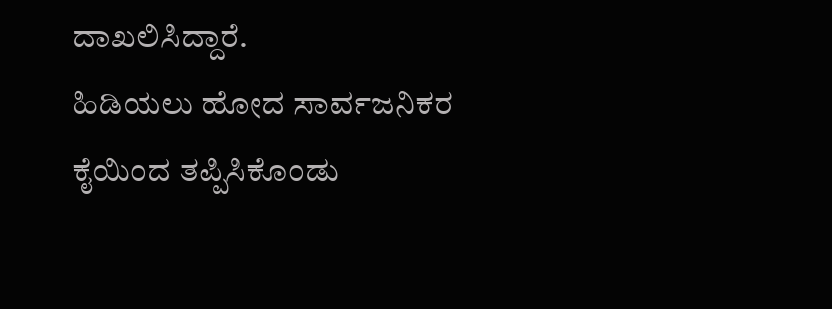ದಾಖಲಿಸಿದ್ದಾರೆ.
ಹಿಡಿಯಲು ಹೋದ ಸಾರ್ವಜನಿಕರ ಕೈಯಿಂದ ತಪ್ಪಿಸಿಕೊಂಡು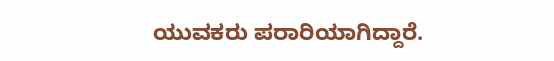ಯುವಕರು ಪರಾರಿಯಾಗಿದ್ದಾರೆ.